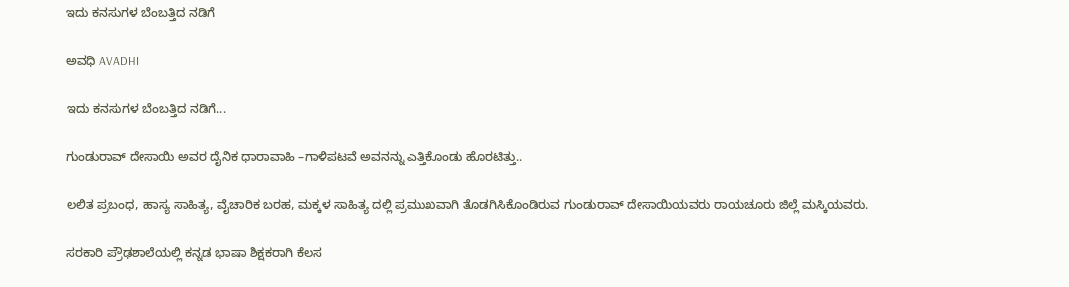ಇದು ಕನಸುಗಳ ಬೆಂಬತ್ತಿದ ನಡಿಗೆ‍

ಅವಧಿ AVADHI

ಇದು ಕನಸುಗಳ ಬೆಂಬತ್ತಿದ ನಡಿಗೆ...

ಗುಂಡುರಾವ್ ದೇಸಾಯಿ ಅವರ ದೈನಿಕ ಧಾರಾವಾಹಿ –ಗಾಳಿಪಟವೆ ಅವನನ್ನು ಎತ್ತಿಕೊಂಡು ಹೊರಟಿತ್ತು..

ಲಲಿತ ಪ್ರಬಂಧ, ಹಾಸ್ಯ ಸಾಹಿತ್ಯ, ವೈಚಾರಿಕ ಬರಹ, ಮಕ್ಕಳ ಸಾಹಿತ್ಯ ದಲ್ಲಿ ಪ್ರಮುಖವಾಗಿ ತೊಡಗಿಸಿಕೊಂಡಿರುವ ಗುಂಡುರಾವ್ ದೇಸಾಯಿಯವರು ರಾಯಚೂರು ಜಿಲ್ಲೆ ಮಸ್ಕಿಯವರು.

ಸರಕಾರಿ ಪ್ರೌಢಶಾಲೆಯಲ್ಲಿ ಕನ್ನಡ ಭಾಷಾ ಶಿಕ್ಷಕರಾಗಿ ಕೆಲಸ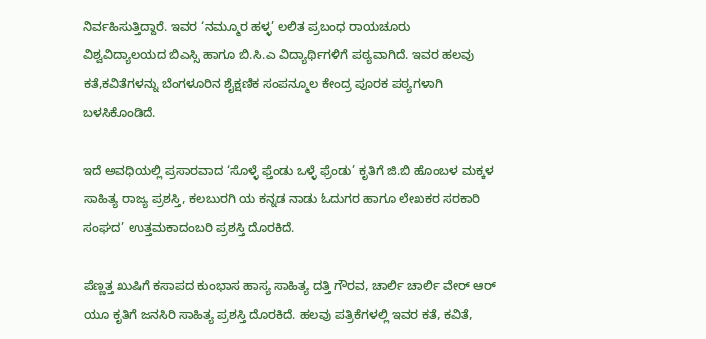ನಿರ್ವಹಿಸುತ್ತಿದ್ದಾರೆ. ಇವರ ‘ನಮ್ಮೂರ ಹಳ್ಳ’ ಲಲಿತ ಪ್ರಬಂಧ ರಾಯಚೂರು ವಿಶ್ವವಿದ್ಯಾಲಯದ ಬಿಎಸ್ಸಿ ಹಾಗೂ ಬಿ.ಸಿ.ಎ ವಿದ್ಯಾರ್ಥಿಗಳಿಗೆ ಪಠ್ಯವಾಗಿದೆ. ಇವರ ಹಲವು ಕತೆ,ಕವಿತೆಗಳನ್ನು ಬೆಂಗಳೂರಿನ ಶೈಕ್ಷಣಿಕ ಸಂಪನ್ಮೂಲ ಕೇಂದ್ರ ಪೂರಕ ಪಠ್ಯಗಳಾಗಿ ಬಳಸಿಕೊಂಡಿದೆ.

ಇದೆ ಅವಧಿಯಲ್ಲಿ ಪ್ರಸಾರವಾದ ‘ಸೊಳ್ಳೆ ಫ್ತೆಂಡು ಒಳ್ಳೆ ಫ್ರೆಂಡು’ ಕೃತಿಗೆ ಜಿ.ಬಿ ಹೊಂಬಳ ಮಕ್ಕಳ ಸಾಹಿತ್ಯ ರಾಜ್ಯ ಪ್ರಶಸ್ತಿ, ಕಲಬುರಗಿ ಯ ಕನ್ನಡ ನಾಡು ಓದುಗರ ಹಾಗೂ ಲೇಖಕರ ಸರಕಾರಿ ಸಂಘದ‌’ ಉತ್ತಮ‌ಕಾದಂಬರಿ ಪ್ರಶಸ್ತಿ ದೊರಕಿದೆ.

ಪೆಣ್ಣತ್ತ ಖುಷಿಗೆ ಕಸಾಪದ ಕುಂಭಾಸ ಹಾಸ್ಯ ಸಾಹಿತ್ಯ ದತ್ತಿ ಗೌರವ, ಚಾರ್ಲಿ ಚಾರ್ಲಿ ವೇರ್ ಆರ್ ಯೂ ಕೃತಿಗೆ ಜನಸಿರಿ ಸಾಹಿತ್ಯ ಪ್ರಶಸ್ತಿ ದೊರಕಿದೆ. ಹಲವು ಪತ್ರಿಕೆಗಳಲ್ಲಿ ಇವರ ಕತೆ, ಕವಿತೆ,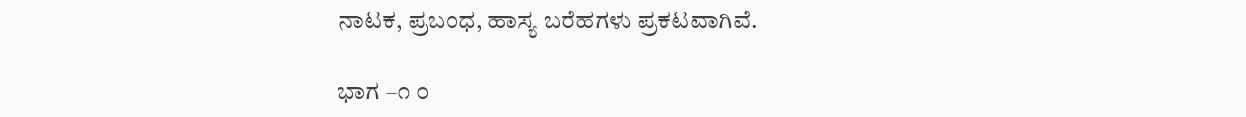ನಾಟಕ, ಪ್ರಬಂಧ, ಹಾಸ್ಯ ಬರೆಹಗಳು ಪ್ರಕಟವಾಗಿವೆ.

ಭಾಗ –೧ ೦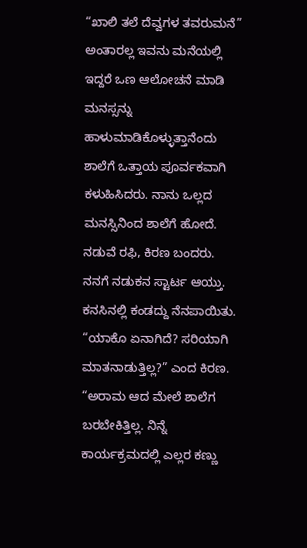“ಖಾಲಿ ತಲೆ ದೆವ್ವಗಳ ತವರುಮನೆ” ಅಂತಾರಲ್ಲ ಇವನು ಮನೆಯಲ್ಲಿ ಇದ್ದರೆ ಒಣ ಆಲೋಚನೆ ಮಾಡಿ ಮನಸ್ಸನ್ನು ಹಾಳುಮಾಡಿಕೊಳ್ಳುತ್ತಾನೆಂದು ಶಾಲೆಗೆ ಒತ್ತಾಯ ಪೂರ್ವಕವಾಗಿ ಕಳುಹಿಸಿದರು. ನಾನು ಒಲ್ಲದ ಮನಸ್ಸಿನಿಂದ ಶಾಲೆಗೆ ಹೋದೆ. ನಡುವೆ ರಫಿ, ಕಿರಣ ಬಂದರು. ನನಗೆ ನಡುಕನ ಸ್ಟಾರ್ಟ ಆಯ್ತು. ಕನಸಿನಲ್ಲಿ ಕಂಡದ್ದು ನೆನಪಾಯಿತು. “ಯಾಕೊ ಏನಾಗಿದೆ? ಸರಿಯಾಗಿ ಮಾತನಾಡುತ್ತಿಲ್ಲ?” ಎಂದ ಕಿರಣ. “ಅರಾಮ ಆದ ಮೇಲೆ ಶಾಲೆಗ ಬರಬೇಕಿತ್ತಿಲ್ಲ. ನಿನ್ನೆ ಕಾರ್ಯಕ್ರಮದಲ್ಲಿ ಎಲ್ಲರ ಕಣ್ಣು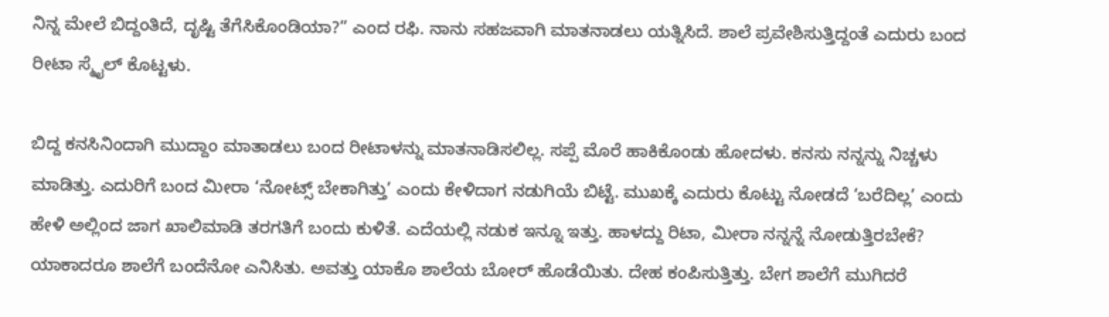ನಿನ್ನ ಮೇಲೆ ಬಿದ್ದಂತಿದೆ, ದೃಷ್ಟಿ ತೆಗೆಸಿಕೊಂಡಿಯಾ?” ಎಂದ ರಫಿ. ನಾನು ಸಹಜವಾಗಿ ಮಾತನಾಡಲು ಯತ್ನಿಸಿದೆ. ಶಾಲೆ ಪ್ರವೇಶಿಸುತ್ತಿದ್ದಂತೆ ಎದುರು ಬಂದ ರೀಟಾ ಸ್ಮೈಲ್ ಕೊಟ್ಟಳು.

ಬಿದ್ದ ಕನಸಿನಿಂದಾಗಿ ಮುದ್ದಾಂ ಮಾತಾಡಲು ಬಂದ ರೀಟಾಳನ್ನು ಮಾತನಾಡಿಸಲಿಲ್ಲ. ಸಪ್ಪೆ ಮೊರೆ ಹಾಕಿಕೊಂಡು ಹೋದಳು. ಕನಸು ನನ್ನನ್ನು ನಿಚ್ಚಳು ಮಾಡಿತ್ತು. ಎದುರಿಗೆ ಬಂದ ಮೀರಾ ‘ನೋಟ್ಸ್ ಬೇಕಾಗಿತ್ತು’ ಎಂದು ಕೇಳಿದಾಗ ನಡುಗಿಯೆ ಬಿಟ್ಟೆ. ಮುಖಕ್ಕೆ ಎದುರು ಕೊಟ್ಟು ನೋಡದೆ ‘ಬರೆದಿಲ್ಲ’ ಎಂದು ಹೇಳಿ ಅಲ್ಲಿಂದ ಜಾಗ ಖಾಲಿಮಾಡಿ ತರಗತಿಗೆ ಬಂದು ಕುಳಿತೆ. ಎದೆಯಲ್ಲಿ ನಡುಕ ಇನ್ನೂ ಇತ್ತು. ಹಾಳದ್ದು ರಿಟಾ, ಮೀರಾ ನನ್ನನ್ನೆ ನೋಡುತ್ತಿರಬೇಕೆ? ಯಾಕಾದರೂ ಶಾಲೆಗೆ ಬಂದೆನೋ ಎನಿಸಿತು. ಅವತ್ತು ಯಾಕೊ ಶಾಲೆಯ ಬೋರ್ ಹೊಡೆಯಿತು. ದೇಹ ಕಂಪಿಸುತ್ತಿತ್ತು. ಬೇಗ ಶಾಲೆಗೆ ಮುಗಿದರೆ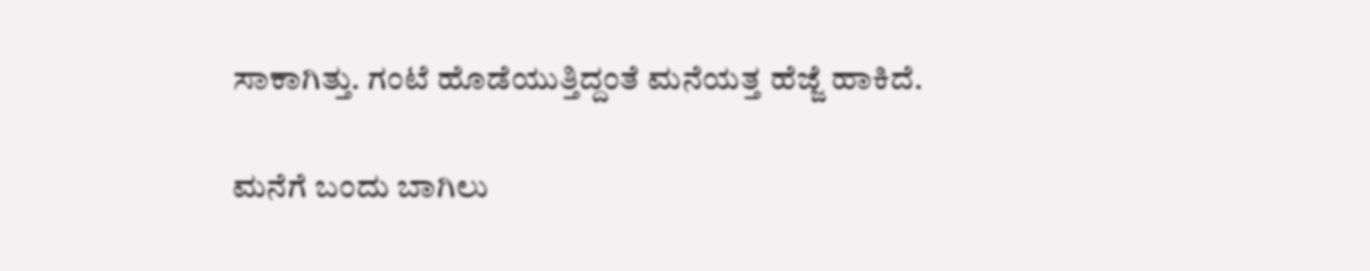ಸಾಕಾಗಿತ್ತು. ಗಂಟೆ ಹೊಡೆಯುತ್ತಿದ್ದಂತೆ ಮನೆಯತ್ತ ಹೆಜ್ಜೆ ಹಾಕಿದೆ.

ಮನೆಗೆ ಬಂದು ಬಾಗಿಲು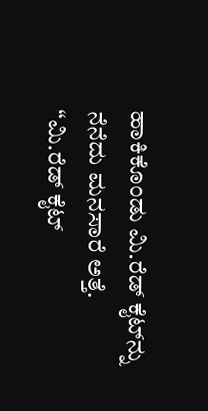ಹಾಕಿಕೊಂಡು ಮಿ.ರೆಡ್ ಕೈಟ್‌ನ್ನು ನೆನೆದು ಮನಸಾರೆ ಅತ್ತೆ. “ಮಿ.ರೆಡ್ ಕೈಟ್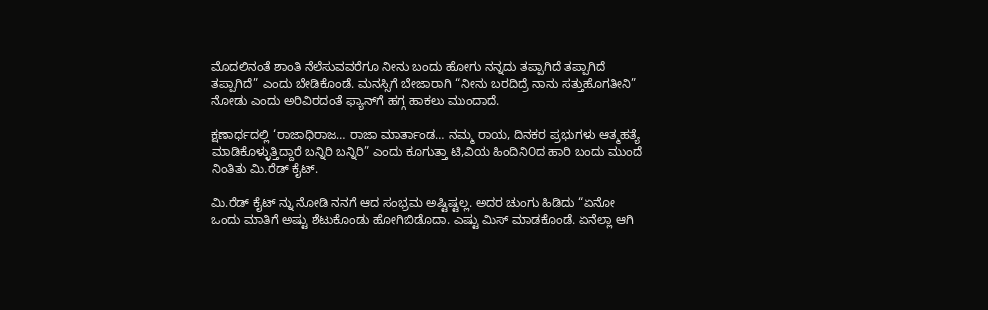ಮೊದಲಿನಂತೆ ಶಾಂತಿ ನೆಲೆಸುವವರೆಗೂ ನೀನು ಬಂದು ಹೋಗು ನನ್ನದು ತಪ್ಪಾಗಿದೆ ತಪ್ಪಾಗಿದೆ ತಪ್ಪಾಗಿದೆ” ಎಂದು ಬೇಡಿಕೊಂಡೆ. ಮನಸ್ಸಿಗೆ ಬೇಜಾರಾಗಿ “ನೀನು ಬರದಿದ್ರೆ ನಾನು ಸತ್ತುಹೊಗತೀನಿ” ನೋಡು ಎಂದು ಅರಿವಿರದಂತೆ ಫ್ಯಾನ್‌ಗೆ ಹಗ್ಗ ಹಾಕಲು ಮುಂದಾದೆ.

ಕ್ಷಣಾರ್ಧದಲ್ಲಿ ‘ರಾಜಾಧಿರಾಜ… ರಾಜಾ ಮಾರ್ತಾಂಡ… ನಮ್ಮ ರಾಯ, ದಿನಕರ ಪ್ರಭುಗಳು ಆತ್ಮಹತ್ಯೆ ಮಾಡಿಕೊಳ್ಳುತ್ತಿದ್ದಾರೆ ಬನ್ನಿರಿ ಬನ್ನಿರಿ” ಎಂದು ಕೂಗುತ್ತಾ ಟಿ,ವಿಯ ಹಿಂದಿನಿ೦ದ ಹಾರಿ ಬಂದು ಮುಂದೆ ನಿಂತಿತು ಮಿ.ರೆಡ್ ಕೈಟ್.

ಮಿ.ರೆಡ್ ಕೈಟ್ ನ್ನು ನೋಡಿ ನನಗೆ ಆದ ಸಂಭ್ರಮ ಅಷ್ಟಿಷ್ಟಲ್ಲ. ಅದರ ಚುಂಗು ಹಿಡಿದು “ಏನೋ ಒಂದು ಮಾತಿಗೆ ಅಷ್ಟು ಶೆಟುಕೊಂಡು ಹೋಗಿಬಿಡೊದಾ. ಎಷ್ಟು ಮಿಸ್ ಮಾಡಕೊಂಡೆ. ಏನೆಲ್ಲಾ ಆಗಿ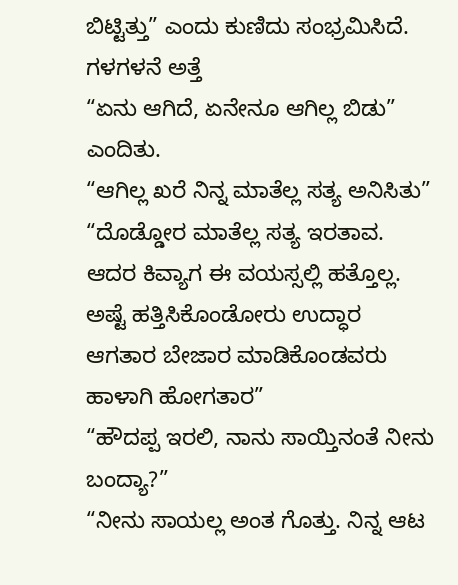ಬಿಟ್ಟಿತ್ತು” ಎಂದು ಕುಣಿದು ಸಂಭ್ರಮಿಸಿದೆ. ಗಳಗಳನೆ ಅತ್ತೆ
“ಏನು ಆಗಿದೆ, ಏನೇನೂ ಆಗಿಲ್ಲ ಬಿಡು” ಎಂದಿತು.
“ಆಗಿಲ್ಲ ಖರೆ ನಿನ್ನ ಮಾತೆಲ್ಲ ಸತ್ಯ ಅನಿಸಿತು”
“ದೊಡ್ಡೋರ ಮಾತೆಲ್ಲ ಸತ್ಯ ಇರತಾವ. ಆದರ ಕಿವ್ಯಾಗ ಈ ವಯಸ್ಸಲ್ಲಿ ಹತ್ತೊಲ್ಲ. ಅಷ್ಟೆ ಹತ್ತಿಸಿಕೊಂಡೋರು ಉದ್ಧಾರ ಆಗತಾರ ಬೇಜಾರ ಮಾಡಿಕೊಂಡವರು ಹಾಳಾಗಿ ಹೋಗತಾರ”
“ಹೌದಪ್ಪ ಇರಲಿ, ನಾನು ಸಾಯ್ತಿನಂತೆ ನೀನು ಬಂದ್ಯಾ?”
“ನೀನು ಸಾಯಲ್ಲ ಅಂತ ಗೊತ್ತು. ನಿನ್ನ ಆಟ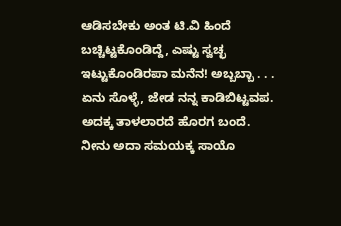ಆಡಿಸಬೇಕು ಅಂತ ಟಿ.ವಿ ಹಿಂದೆ ಬಚ್ಚಿಟ್ಟಕೊಂಡಿದ್ದೆ, ಎಷ್ಟು ಸ್ವಚ್ಛ ಇಟ್ಟುಕೊಂಡಿರಪಾ ಮನೆನ! ಅಬ್ಬಬ್ಬಾ . . . ಏನು ಸೊಳ್ಳೆ, ಜೇಡ ನನ್ನ ಕಾಡಿಬಿಟ್ಟವಪ. ಅದಕ್ಕ ತಾಳಲಾರದೆ ಹೊರಗ ಬಂದೆ. ನೀನು ಅದಾ ಸಮಯಕ್ಕ ಸಾಯೊ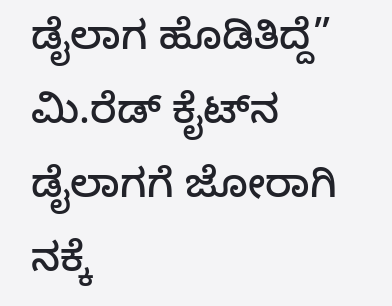ಡೈಲಾಗ ಹೊಡಿತಿದ್ದೆ”
ಮಿ.ರೆಡ್ ಕೈಟ್‌ನ ಡೈಲಾಗಗೆ ಜೋರಾಗಿ ನಕ್ಕೆ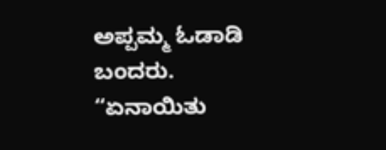ಅಪ್ಪಮ್ಮ ಓಡಾಡಿ ಬಂದರು. “ಏನಾಯಿತು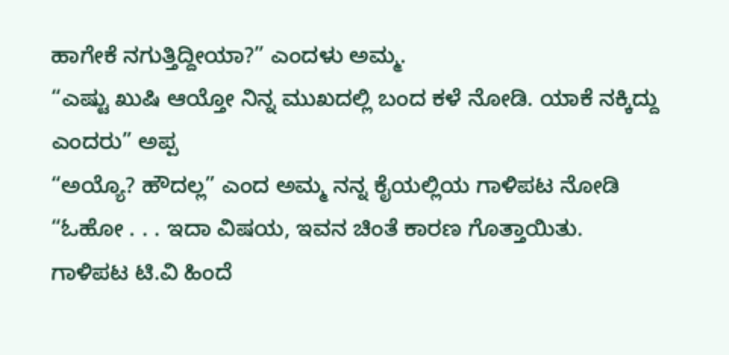ಹಾಗೇಕೆ ನಗುತ್ತಿದ್ದೀಯಾ?” ಎಂದಳು ಅಮ್ಮ.
“ಎಷ್ಟು ಖುಷಿ ಆಯ್ತೋ ನಿನ್ನ ಮುಖದಲ್ಲಿ ಬಂದ ಕಳೆ ನೋಡಿ. ಯಾಕೆ ನಕ್ಕಿದ್ದು ಎಂದರು” ಅಪ್ಪ
“ಅಯ್ಯೊ? ಹೌದಲ್ಲ” ಎಂದ ಅಮ್ಮ ನನ್ನ ಕೈಯಲ್ಲಿಯ ಗಾಳಿಪಟ ನೋಡಿ “ಓಹೋ . . . ಇದಾ ವಿಷಯ, ಇವನ ಚಿಂತೆ ಕಾರಣ ಗೊತ್ತಾಯಿತು. ಗಾಳಿಪಟ ಟಿ.ವಿ ಹಿಂದೆ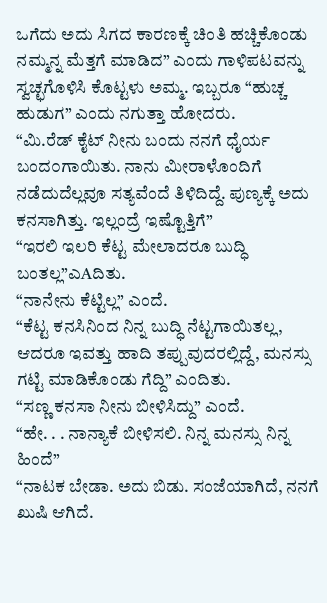ಒಗೆದು ಅದು ಸಿಗದ ಕಾರಣಕ್ಕೆ ಚಿಂತಿ ಹಚ್ಚಿಕೊಂಡು ನಮ್ಮನ್ನ ಮೆತ್ತಗೆ ಮಾಡಿದ” ಎಂದು ಗಾಳಿಪಟವನ್ನು ಸ್ವಚ್ಛಗೊಳಿಸಿ ಕೊಟ್ಟಳು ಅಮ್ಮ. ಇಬ್ಬರೂ “ಹುಚ್ಚ ಹುಡುಗ” ಎಂದು ನಗುತ್ತಾ ಹೋದರು.
“ಮಿ.ರೆಡ್ ಕೈಟ್ ನೀನು ಬಂದು ನನಗೆ ಧೈರ್ಯ ಬಂದ೦ಗಾಯಿತು. ನಾನು ಮೀರಾಳೊಂದಿಗೆ ನಡೆದುದೆಲ್ಲವೂ ಸತ್ಯವೆಂದೆ ತಿಳಿದಿದ್ದೆ. ಪುಣ್ಯಕ್ಕೆ ಅದು ಕನಸಾಗಿತ್ತು. ಇಲ್ಲಂದ್ರೆ ಇಷ್ಟೊತ್ತಿಗೆ”
“ಇರಲಿ ಇಲರಿ ಕೆಟ್ಟ ಮೇಲಾದರೂ ಬುದ್ಧಿ ಬಂತಲ್ಲ”ಎAದಿತು.
“ನಾನೇನು ಕೆಟ್ಟಿಲ್ಲ” ಎಂದೆ.
“ಕೆಟ್ಟ ಕನಸಿನಿಂದ ನಿನ್ನ ಬುದ್ಧಿ ನೆಟ್ಟಗಾಯಿತಲ್ಲ, ಆದರೂ ಇವತ್ತು ಹಾದಿ ತಪ್ಪುವುದರಲ್ಲಿದ್ದೆ, ಮನಸ್ಸು ಗಟ್ಟಿ ಮಾಡಿಕೊಂಡು ಗೆದ್ದಿ” ಎಂದಿತು.
“ಸಣ್ಣ ಕನಸಾ ನೀನು ಬೀಳಿಸಿದ್ದು” ಎಂದೆ.
“ಹೇ. . . ನಾನ್ಯಾಕೆ ಬೀಳಿಸಲಿ. ನಿನ್ನ ಮನಸ್ಸು ನಿನ್ನ ಹಿಂದೆ”
“ನಾಟಕ ಬೇಡಾ. ಅದು ಬಿಡು. ಸಂಜೆಯಾಗಿದೆ, ನನಗೆ ಖುಷಿ ಆಗಿದೆ.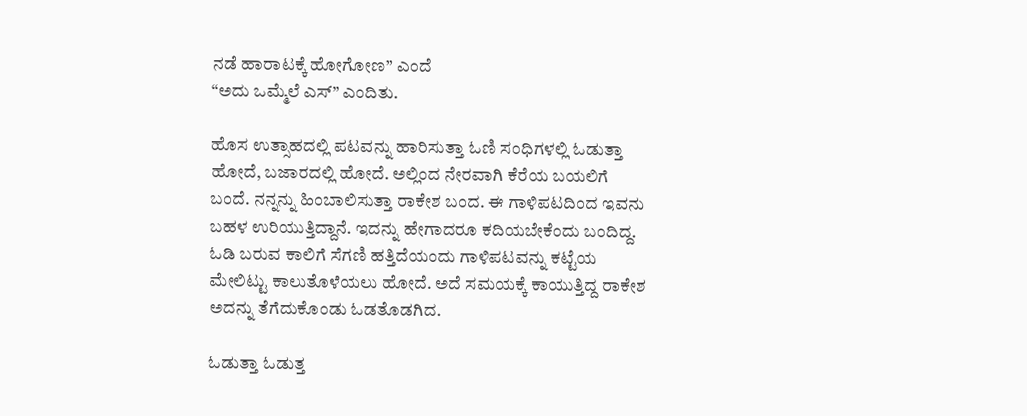ನಡೆ ಹಾರಾಟಕ್ಕೆ ಹೋಗೋಣ” ಎಂದೆ
“ಅದು ಒಮ್ಮೆಲೆ ಎಸ್” ಎಂದಿತು.

ಹೊಸ ಉತ್ಸಾಹದಲ್ಲಿ ಪಟವನ್ನು ಹಾರಿಸುತ್ತಾ ಓಣಿ ಸಂಧಿಗಳಲ್ಲಿ ಓಡುತ್ತಾ ಹೋದೆ, ಬಜಾರದಲ್ಲಿ ಹೋದೆ. ಅಲ್ಲಿಂದ ನೇರವಾಗಿ ಕೆರೆಯ ಬಯಲಿಗೆ ಬಂದೆ. ನನ್ನನ್ನು ಹಿಂಬಾಲಿಸುತ್ತಾ ರಾಕೇಶ ಬಂದ. ಈ ಗಾಳಿಪಟದಿಂದ ಇವನು ಬಹಳ ಉರಿಯುತ್ತಿದ್ದಾನೆ. ಇದನ್ನು ಹೇಗಾದರೂ ಕದಿಯಬೇಕೆಂದು ಬಂದಿದ್ದ. ಓಡಿ ಬರುವ ಕಾಲಿಗೆ ಸೆಗಣಿ ಹತ್ತಿದೆಯಂದು ಗಾಳಿಪಟವನ್ನು ಕಟ್ಟೆಯ ಮೇಲಿಟ್ಟು ಕಾಲುತೊಳೆಯಲು ಹೋದೆ. ಅದೆ ಸಮಯಕ್ಕೆ ಕಾಯುತ್ತಿದ್ದ ರಾಕೇಶ ಅದನ್ನು ತೆಗೆದುಕೊಂಡು ಓಡತೊಡಗಿದ.

ಓಡುತ್ತಾ ಓಡುತ್ತ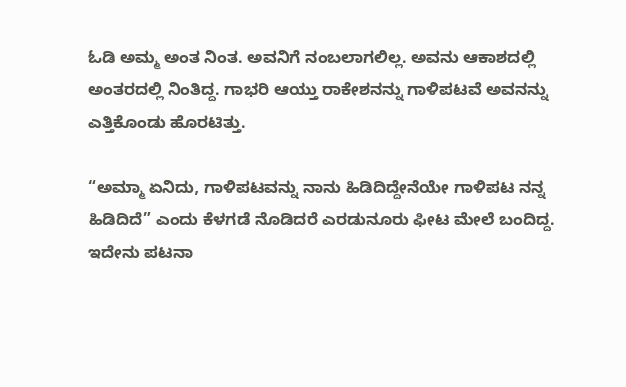ಓಡಿ ಅಮ್ಮ ಅಂತ ನಿಂತ. ಅವನಿಗೆ ನಂಬಲಾಗಲಿಲ್ಲ. ಅವನು ಆಕಾಶದಲ್ಲಿ ಅಂತರದಲ್ಲಿ ನಿಂತಿದ್ದ. ಗಾಭರಿ ಆಯ್ತು ರಾಕೇಶನನ್ನು ಗಾಳಿಪಟವೆ ಅವನನ್ನು ಎತ್ತಿಕೊಂಡು ಹೊರಟಿತ್ತು.

“ಅಮ್ಮಾ ಏನಿದು, ಗಾಳಿಪಟವನ್ನು ನಾನು ಹಿಡಿದಿದ್ದೇನೆಯೇ ಗಾಳಿಪಟ ನನ್ನ ಹಿಡಿದಿದೆ” ಎಂದು ಕೆಳಗಡೆ ನೊಡಿದರೆ ಎರಡುನೂರು ಫೀಟ ಮೇಲೆ ಬಂದಿದ್ದ. ಇದೇನು ಪಟನಾ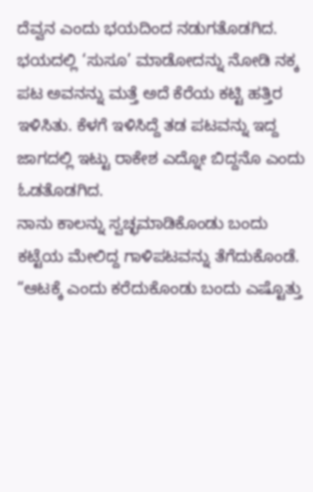ದೆವ್ವನ ಎಂದು ಭಯದಿಂದ ನಡುಗತೊಡಗಿದ. ಭಯದಲ್ಲಿ ‘ಸುಸೂ’ ಮಾಡೋದನ್ನು ನೋಡಿ ನಕ್ಕ ಪಟ ಅವನನ್ನು ಮತ್ತೆ ಅದೆ ಕೆರೆಯ ಕಟ್ಟಿ ಹತ್ತಿರ ಇಳಿಸಿತು. ಕೆಳಗೆ ಇಳಿಸಿದ್ದೆ ತಡ ಪಟವನ್ನು ಇದ್ದ ಜಾಗದಲ್ಲಿ ಇಟ್ಟು ರಾಕೇಶ ಎದ್ನೋ ಬಿದ್ದನೊ ಎಂದು ಓಡತೊಡಗಿದ.
ನಾನು ಕಾಲನ್ನು ಸ್ವಚ್ಛಮಾಡಿಕೊಂಡು ಬಂದು ಕಟ್ಟೆಯ ಮೇಲಿದ್ದ ಗಾಳಿಪಟವನ್ನು ತೆಗೆದುಕೊಂಡೆ. “ಆಟಕ್ಕೆ ಎಂದು ಕರೆದುಕೊಂಡು ಬಂದು ಎಷ್ಟೊತ್ತು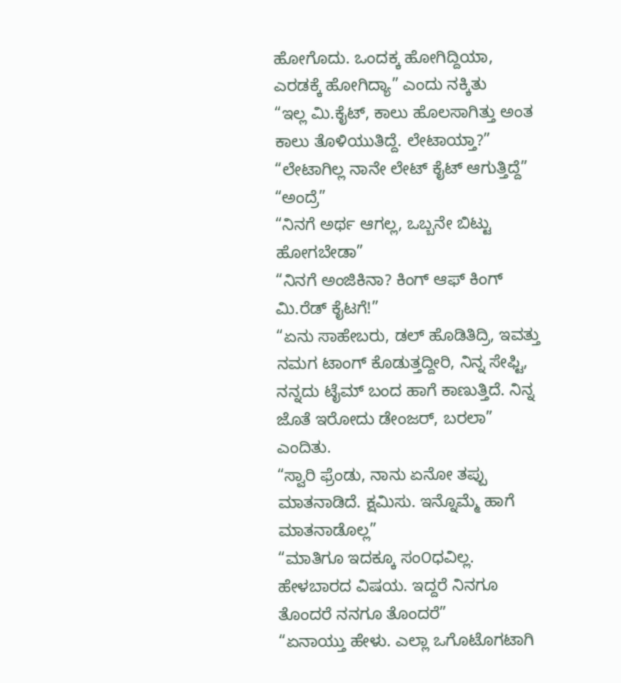ಹೋಗೊದು. ಒಂದಕ್ಕ ಹೋಗಿದ್ದಿಯಾ, ಎರಡಕ್ಕೆ ಹೋಗಿದ್ಯಾ” ಎಂದು ನಕ್ಕಿತು
“ಇಲ್ಲ ಮಿ.ಕೈಟ್, ಕಾಲು ಹೊಲಸಾಗಿತ್ತು ಅಂತ ಕಾಲು ತೊಳಿಯುತಿದ್ದೆ. ಲೇಟಾಯ್ತಾ?”
“ಲೇಟಾಗಿಲ್ಲ ನಾನೇ ಲೇಟ್ ಕೈಟ್ ಆಗುತ್ತಿದ್ದೆ”
“ಅಂದ್ರೆ”
“ನಿನಗೆ ಅರ್ಥ ಆಗಲ್ಲ, ಒಬ್ಬನೇ ಬಿಟ್ಟು ಹೋಗಬೇಡಾ”
“ನಿನಗೆ ಅಂಜಿಕಿನಾ? ಕಿಂಗ್ ಆಫ್ ಕಿಂಗ್ ಮಿ.ರೆಡ್ ಕೈಟಗೆ!”
“ಏನು ಸಾಹೇಬರು, ಡಲ್ ಹೊಡಿತಿದ್ರಿ, ಇವತ್ತು ನಮಗ ಟಾಂಗ್ ಕೊಡುತ್ತದ್ದೀರಿ, ನಿನ್ನ ಸೇಫ್ಟಿ, ನನ್ನದು ಟೈಮ್ ಬಂದ ಹಾಗೆ ಕಾಣುತ್ತಿದೆ. ನಿನ್ನ ಜೊತೆ ಇರೋದು ಡೇಂಜರ್, ಬರಲಾ” ಎಂದಿತು.
“ಸ್ವಾರಿ ಫ್ರೆಂಡು, ನಾನು ಏನೋ ತಪ್ಪು ಮಾತನಾಡಿದೆ. ಕ್ಷಮಿಸು. ಇನ್ನೊಮ್ಮೆ ಹಾಗೆ ಮಾತನಾಡೊಲ್ಲ”
“ಮಾತಿಗೂ ಇದಕ್ಕೂ ಸಂ೦ಧವಿಲ್ಲ. ಹೇಳಬಾರದ ವಿಷಯ. ಇದ್ದರೆ ನಿನಗೂ ತೊಂದರೆ ನನಗೂ ತೊಂದರೆ”
“ಏನಾಯ್ತು ಹೇಳು. ಎಲ್ಲಾ ಒಗೊಟೊಗಟಾಗಿ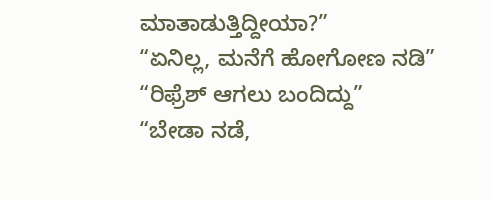ಮಾತಾಡುತ್ತಿದ್ದೀಯಾ?”
“ಏನಿಲ್ಲ, ಮನೆಗೆ ಹೋಗೋಣ ನಡಿ”
“ರಿಫ್ರೆಶ್ ಆಗಲು ಬಂದಿದ್ದು”
“ಬೇಡಾ ನಡೆ,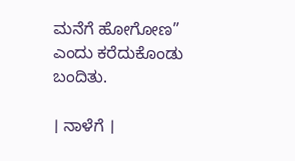ಮನೆಗೆ ಹೋಗೋಣ” ಎಂದು ಕರೆದುಕೊಂಡು ಬಂದಿತು.

। ನಾಳೆಗೆ ।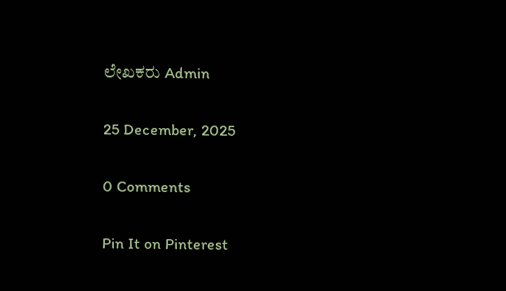ಲೇಖಕರು Admin

25 December, 2025

0 Comments

Pin It on Pinterest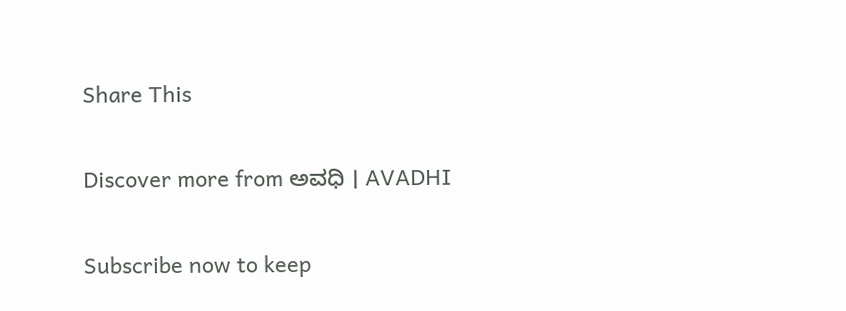Share This

Discover more from ಅವಧಿ । AVADHI

Subscribe now to keep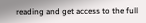reading and get access to the full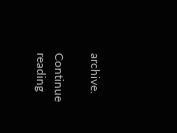archive.

Continue reading